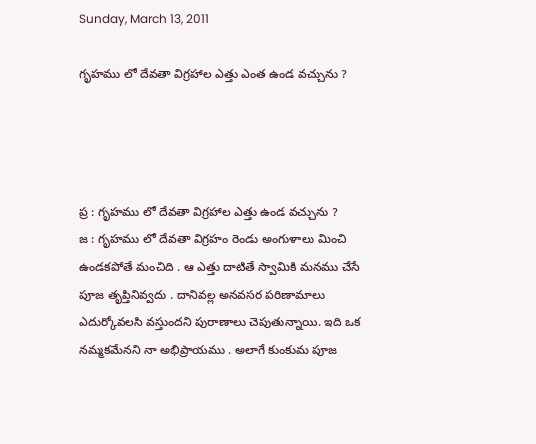Sunday, March 13, 2011

గృహము లో దేవతా విగ్రహాల ఎత్తు ఎంత ఉండ వచ్చును ?




ప్ర : గృహము లో దేవతా విగ్రహాల ఎత్తు ఉండ వచ్చును ?
జ : గృహము లో దేవతా విగ్రహం రెండు అంగుళాలు మించి ఉండకపోతే మంచిది . ఆ ఎత్తు దాటితే స్వామికి మనము చేసే పూజ తృప్తినివ్వదు . దానివల్ల అనవసర పరిణామాలు ఎదుర్కోవలసి వస్తుందని పురాణాలు చెపుతున్నాయి. ఇది ఒక నమ్మకమేనని నా అభిప్రాయము . అలాగే కుంకుమ పూజ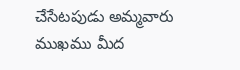చేసేటపుడు అమ్మవారు ముఖము మీద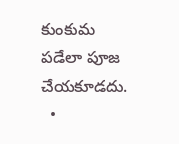కుంకుమ పడేలా పూజ చేయకూడదు.
  •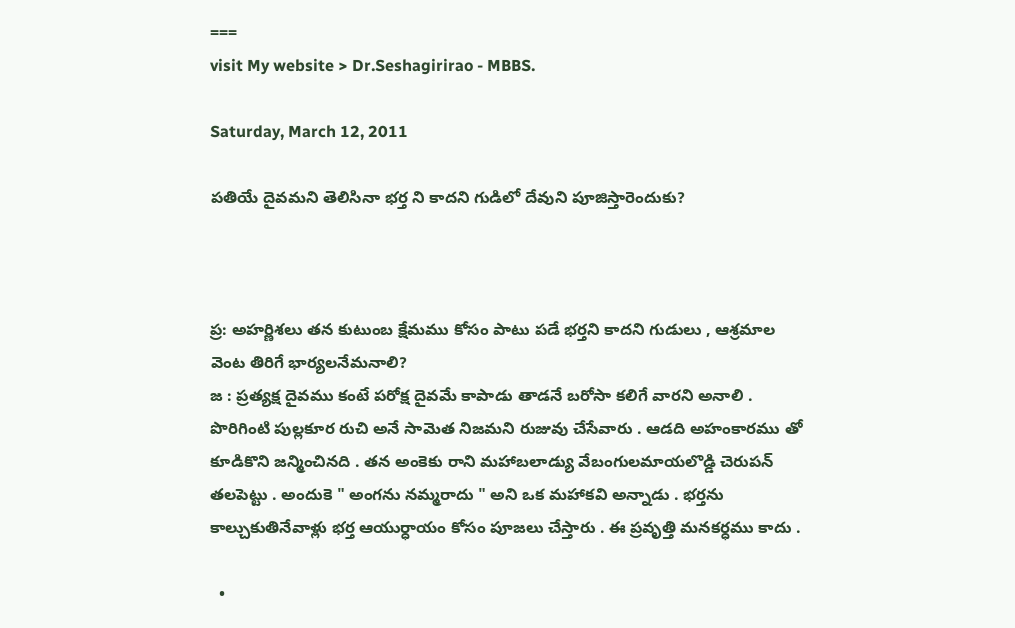===
visit My website > Dr.Seshagirirao - MBBS.

Saturday, March 12, 2011

పతియే దైవమని తెలిసినా భర్త ని కాదని గుడిలో దేవుని పూజిస్తారెందుకు?



ప్ర: అహర్ణిశలు తన కుటుంబ క్షేమము కోసం పాటు పడే భర్తని కాదని గుడులు , ఆశ్రమాల వెంట తిరిగే భార్యలనేమనాలి?
జ : ప్రత్యక్ష దైవము కంటే పరోక్ష దైవమే కాపాడు తాడనే బరోసా కలిగే వారని అనాలి . పొరిగింటి పుల్లకూర రుచి అనే సామెత నిజమని రుజువు చేసేవారు . ఆడది అహంకారము తో కూడికొని జన్మించినది . తన అంకెకు రాని మహాబలాడ్యు వేబంగులమాయలొడ్డి చెరుపన్‌ తలపెట్టు . అందుకె " అంగను నమ్మరాదు " అని ఒక మహాకవి అన్నాడు . భర్తను కాల్చుకుతినేవాళ్లు భర్త ఆయుర్ధాయం కోసం పూజలు చేస్తారు . ఈ ప్రవృత్తి మనకర్ధము కాదు .

  •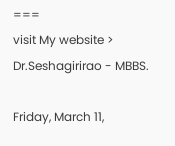===
visit My website > Dr.Seshagirirao - MBBS.

Friday, March 11,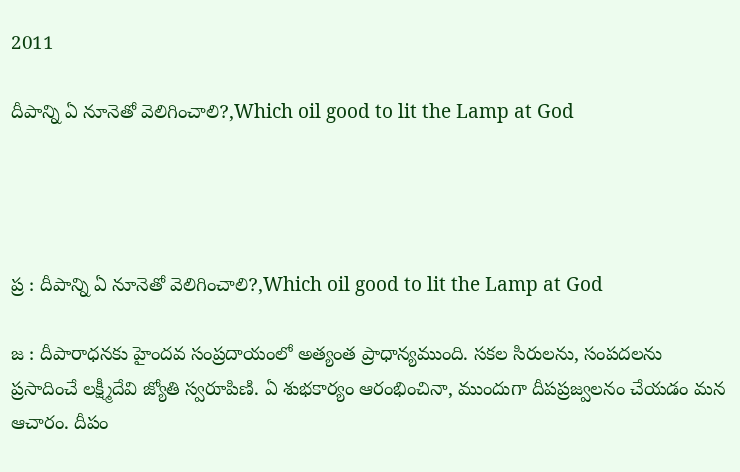2011

దీపాన్ని ఏ నూనెతో వెలిగించాలి?,Which oil good to lit the Lamp at God




ప్ర : దీపాన్ని ఏ నూనెతో వెలిగించాలి?,Which oil good to lit the Lamp at God

జ : దీపారాధనకు హైందవ సంప్రదాయంలో అత్యంత ప్రాధాన్యముంది. సకల సిరులను, సంపదలను ప్రసాదించే లక్ష్మీదేవి జ్యోతి స్వరూపిణి. ఏ శుభకార్యం ఆరంభించినా, ముందుగా దీపప్రజ్వలనం చేయడం మన ఆచారం. దీపం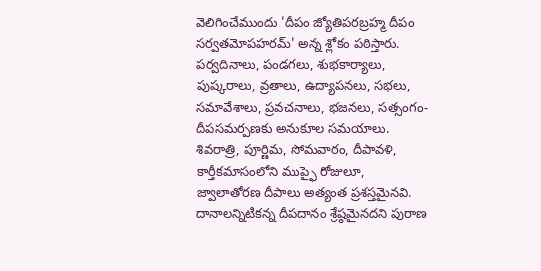వెలిగించేముందు 'దీపం జ్యోతిపరబ్రహ్మ దీపం సర్వతమోపహరమ్‌' అన్న శ్లోకం పఠిస్తారు. పర్వదినాలు, పండగలు, శుభకార్యాలు, పుష్కరాలు, వ్రతాలు, ఉద్యాపనలు, సభలు, సమావేశాలు, ప్రవచనాలు, భజనలు, సత్సంగం- దీపసమర్పణకు అనుకూల సమయాలు. శివరాత్రి, పూర్ణిమ, సోమవారం, దీపావళి, కార్తీకమాసంలోని ముప్ఫై రోజులూ, జ్వాలాతోరణ దీపాలు అత్యంత ప్రశస్తమైనవి. దానాలన్నిటికన్న దీపదానం శ్రేష్ఠమైనదని పురాణ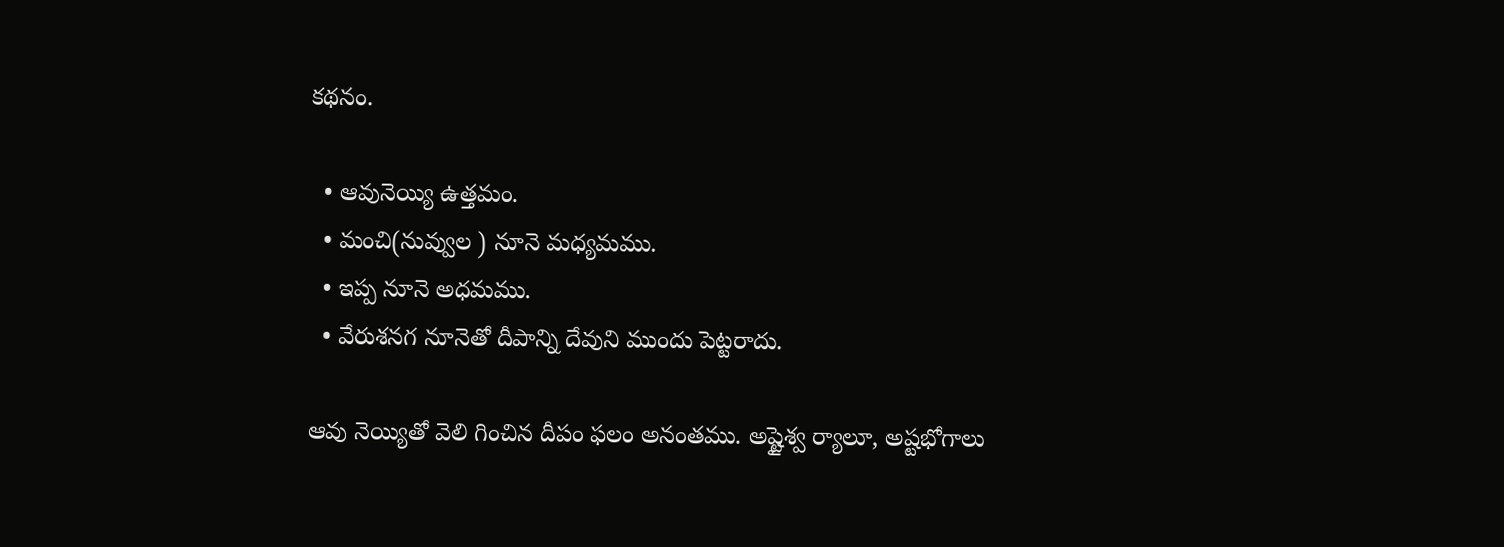కథనం.

  • ఆవునెయ్యి ఉత్తమం.
  • మంచి(నువ్వుల ) నూనె మధ్యమము.
  • ఇప్ప నూనె అధమము.
  • వేరుశనగ నూనెతో దీపాన్ని దేవుని ముందు పెట్టరాదు.

ఆవు నెయ్యితో వెలి గించిన దీపం ఫలం అనంతము. అష్టైశ్వ ర్యాలూ, అష్టభోగాలు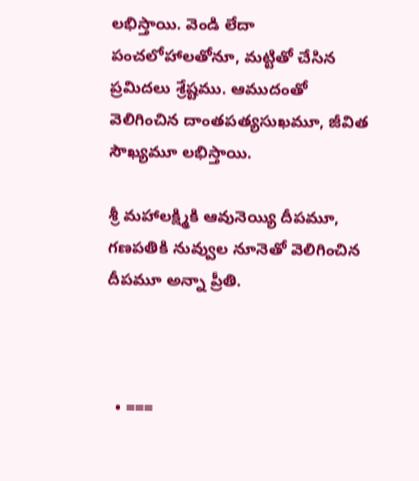లభిస్తాయి. వెండి లేదా పంచలోహాలతోనూ, మట్టితో చేసిన ప్రమిదలు శ్రేష్టము. ఆముదంతో వెలిగించిన దాంతపత్యసుఖమూ, జీవిత సౌఖ్యమూ లభిస్తాయి.

శ్రీ మహాలక్ష్మికి ఆవునెయ్యి దీపమూ, గణపతికి నువ్వుల నూనెతో వెలిగించిన దీపమూ అన్నా ప్రీతి.



  • ===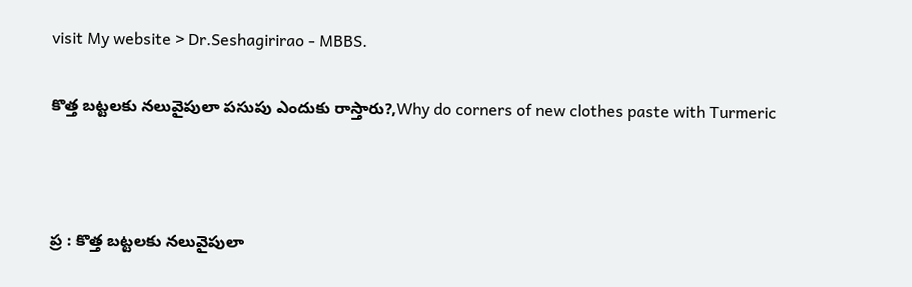visit My website > Dr.Seshagirirao - MBBS.

కొత్త బట్టలకు నలువైపులా పసుపు ఎందుకు రాస్తారు?,Why do corners of new clothes paste with Turmeric



ప్ర : కొత్త బట్టలకు నలువైపులా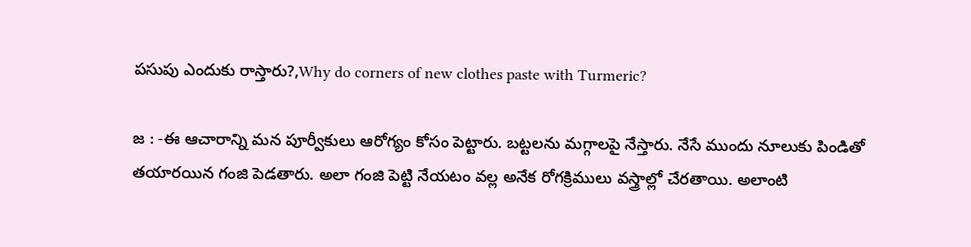పసుపు ఎందుకు రాస్తారు?,Why do corners of new clothes paste with Turmeric?

జ : -ఈ ఆచారాన్ని మన పూర్వీకులు ఆరోగ్యం కోసం పెట్టారు. బట్టలను మగ్గాలపై నేస్తారు. నేసే ముందు నూలుకు పిండితో తయారయిన గంజి పెడతారు. అలా గంజి పెట్టి నేయటం వల్ల అనేక రోగక్రిములు వస్త్రాల్లో చేరతాయి. అలాంటి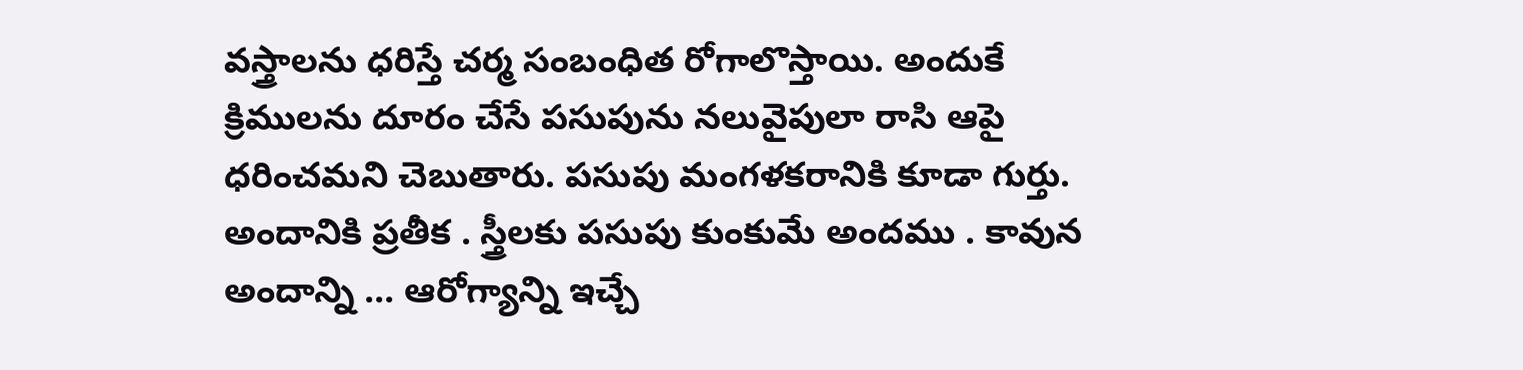వస్త్రాలను ధరిస్తే చర్మ సంబంధిత రోగాలొస్తాయి. అందుకే క్రిములను దూరం చేసే పసుపును నలువైపులా రాసి ఆపై ధరించమని చెబుతారు. పసుపు మంగళకరానికి కూడా గుర్తు. అందానికి ప్రతీక . స్త్రీలకు పసుపు కుంకుమే అందము . కావున అందాన్ని ... ఆరోగ్యాన్ని ఇచ్చే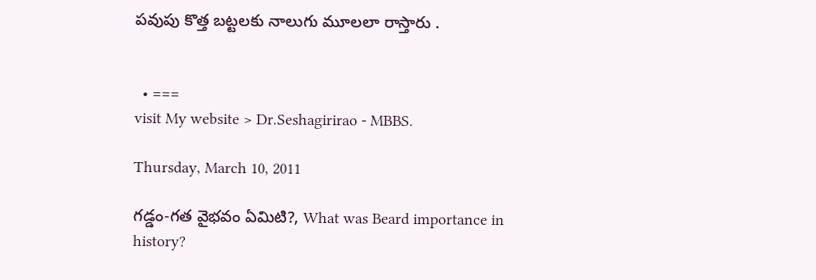పవుపు కొత్త బట్టలకు నాలుగు మూలలా రాస్తారు .


  • ===
visit My website > Dr.Seshagirirao - MBBS.

Thursday, March 10, 2011

గడ్డం-గత వైభవం ఏమిటి?, What was Beard importance in history?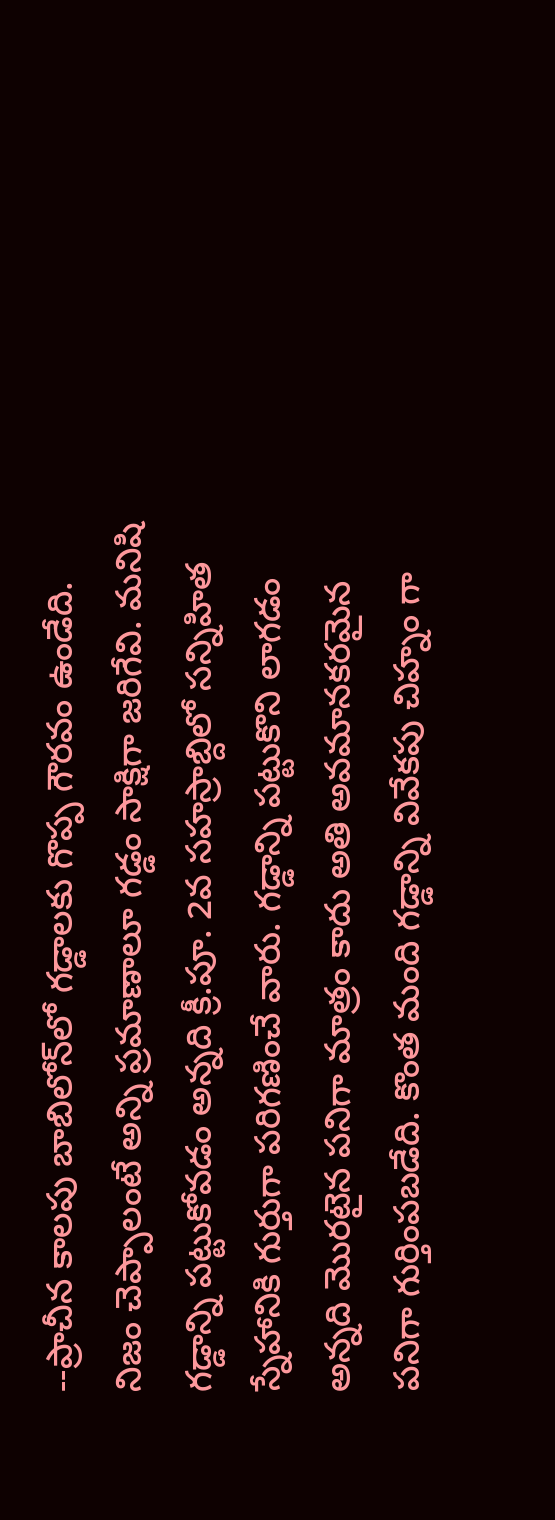--ప్రాచీన కాలపు బాబిలోన్‌లో గడ్డాలకు గొప్ప గౌరవం ఉండేది. నిజం చెప్పాలంటే అన్ని ప్రమాణాలూ గడ్డం సాక్షిగా జరిగేవి. మనిషి గడ్డాన్ని పట్టుకోవడం అన్నది క్రీ.పూ. 2వ సహస్రాబ్దిలో సన్నిహిత స్నేహానికి గుర్తుగా పరిగణించే వారు. గడ్డాన్ని పట్టుకొని లాగడం అన్నది మొరటైన పనిగా మాత్రం కాదు అతి అవమానకరమైన పనిగా గుర్తింపబడేది. కొంత మంది గడ్డాన్ని వివేకపు చిహ్నం గా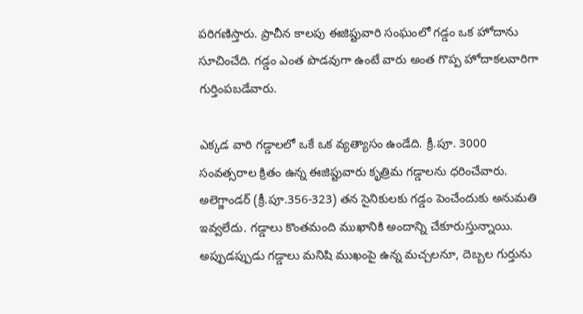పరిగణిస్తారు. ప్రాచీన కాలపు ఈజిప్టువారి సంఘంలో గడ్డం ఒక హోదాను సూచించేది. గడ్డం ఎంత పొడవుగా ఉంటే వారు అంత గొప్ప హోదాకలవారిగా గుర్తింపబడేవారు.

ఎక్కడ వారి గడ్డాలలో ఒకే ఒక వ్యత్యాసం ఉండేది. క్రీ.పూ. 3000 సంవత్సరాల క్రితం ఉన్న ఈజిప్టువారు కృత్రిమ గడ్డాలను ధరించేవారు. అలెగ్జాండర్‌ (క్రీ.పూ.356-323) తన సైనికులకు గడ్డం పెంచేందుకు అనుమతి ఇవ్వలేదు. గడ్డాలు కొంతమంది ముఖానికి అందాన్ని చేకూరుస్తున్నాయి. అప్పుడప్పుడు గడ్డాలు మనిషి ముఖంపై ఉన్న మచ్చలనూ, దెబ్బల గుర్తును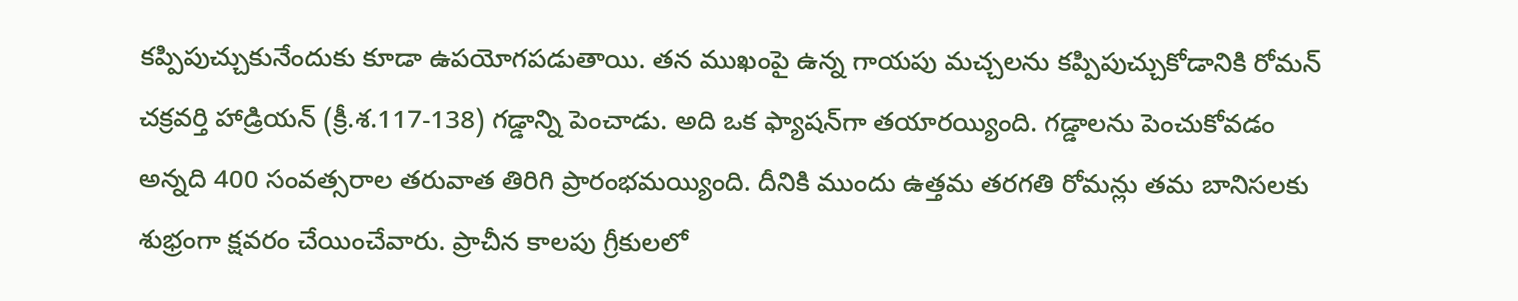కప్పిపుచ్చుకునేందుకు కూడా ఉపయోగపడుతాయి. తన ముఖంపై ఉన్న గాయపు మచ్చలను కప్పిపుచ్చుకోడానికి రోమన్‌ చక్రవర్తి హాడ్రియన్‌ (క్రీ.శ.117-138) గడ్డాన్ని పెంచాడు. అది ఒక ఫ్యాషన్‌గా తయారయ్యింది. గడ్డాలను పెంచుకోవడం అన్నది 400 సంవత్సరాల తరువాత తిరిగి ప్రారంభమయ్యింది. దీనికి ముందు ఉత్తమ తరగతి రోమన్లు తమ బానిసలకు శుభ్రంగా క్షవరం చేయించేవారు. ప్రాచీన కాలపు గ్రీకులలో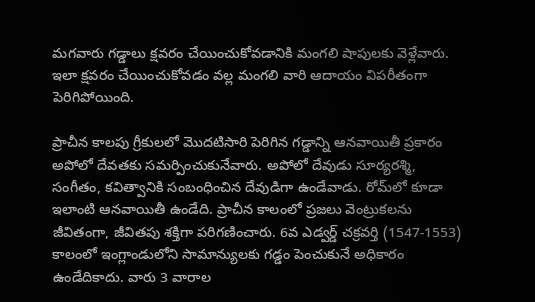మగవారు గడ్డాలు క్షవరం చేయించుకోవడానికి మంగలి షాపులకు వెళ్లేవారు. ఇలా క్షవరం చేయించుకోవడం వల్ల మంగలి వారి ఆదాయం విపరీతంగా పెరిగిపోయింది.

ప్రాచీన కాలపు గ్రీకులలో మొదటిసారి పెరిగిన గడ్డాన్ని ఆనవాయితీ ప్రకారం అపోలో దేవతకు సమర్పించుకునేవారు. అపోలో దేవుడు సూర్యరశ్మి, సంగీతం, కవిత్వానికి సంబంధించిన దేవుడిగా ఉండేవాడు. రోమ్‌లో కూడా ఇలాంటి ఆనవాయితీ ఉండేది. ప్రాచీన కాలంలో ప్రజలు వెంట్రుకలను జీవితంగా, జీవితపు శక్తిగా పరిగణించారు. 6వ ఎడ్వర్డ్‌ చక్రవర్తి (1547-1553) కాలంలో ఇంగ్లాండులోని సామాన్యులకు గడ్డం పెంచుకునే అధికారం ఉండేదికాదు. వారు 3 వారాల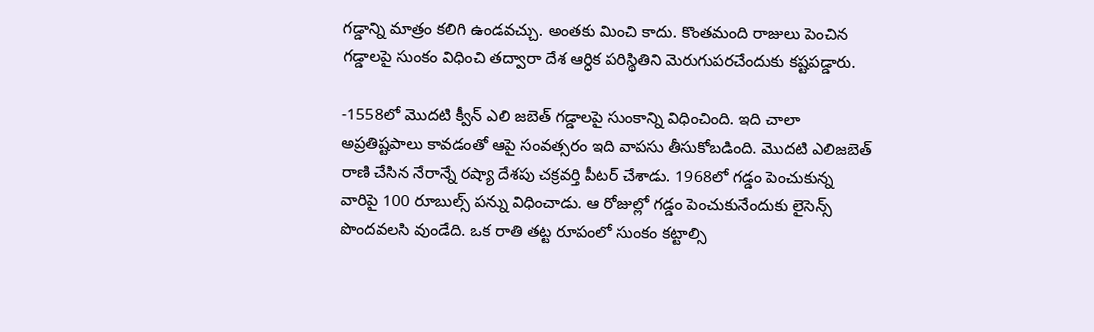గడ్డాన్ని మాత్రం కలిగి ఉండవచ్చు. అంతకు మించి కాదు. కొంతమంది రాజులు పెంచిన గడ్డాలపై సుంకం విధించి తద్వారా దేశ ఆర్ధిక పరిస్థితిని మెరుగుపరచేందుకు కష్టపడ్డారు.

-1558లో మొదటి క్వీన్‌ ఎలి జబెత్‌ గడ్డాలపై సుంకాన్ని విధించింది. ఇది చాలా అప్రతిష్టపాలు కావడంతో ఆపై సంవత్సరం ఇది వాపసు తీసుకోబడింది. మొదటి ఎలిజబెత్‌ రాణి చేసిన నేరాన్నే రష్యా దేశపు చక్రవర్తి పీటర్‌ చేశాడు. 1968లో గడ్డం పెంచుకున్న వారిపై 100 రూబుల్స్‌ పన్ను విధించాడు. ఆ రోజుల్లో గడ్డం పెంచుకునేందుకు లైసెన్స్‌ పొందవలసి వుండేది. ఒక రాతి తట్ట రూపంలో సుంకం కట్టాల్సి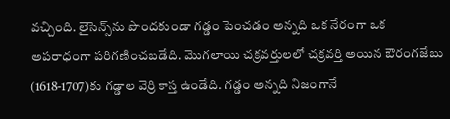వచ్చింది. లైసెన్స్‌ను పొందకుండా గడ్డం పెంచడం అన్నది ఒక నేరంగా ఒక అపరాధంగా పరిగణించబడేది. మొగలాయి చక్రవర్తులలో చక్రవర్తి అయిన ఔరంగజేబు (1618-1707)కు గడ్డాల వెర్రి కాస్త ఉండేది. గడ్డం అన్నది నిజంగానే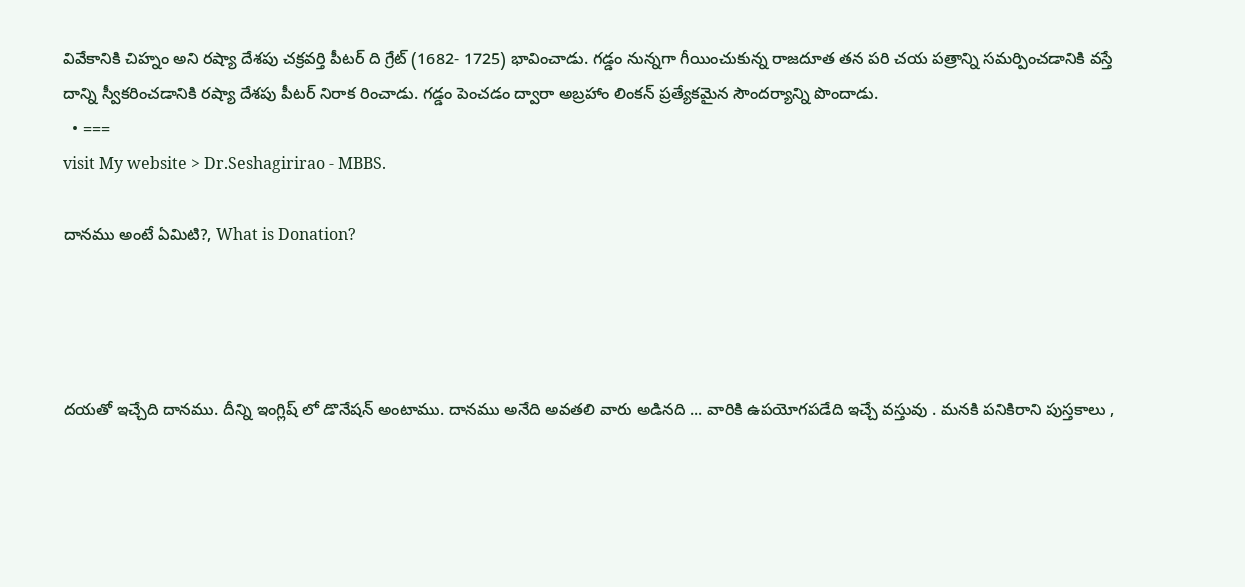వివేకానికి చిహ్నం అని రష్యా దేశపు చక్రవర్తి పీటర్‌ ది గ్రేట్‌ (1682- 1725) భావించాడు. గడ్డం నున్నగా గీయించుకున్న రాజదూత తన పరి చయ పత్రాన్ని సమర్పించడానికి వస్తే దాన్ని స్వీకరించడానికి రష్యా దేశపు పీటర్‌ నిరాక రించాడు. గడ్డం పెంచడం ద్వారా అబ్రహాం లింకన్‌ ప్రత్యేకమైన సౌందర్యాన్ని పొందాడు.
  • ===
visit My website > Dr.Seshagirirao - MBBS.

దానము అంటే ఏమిటి?, What is Donation?




దయతో ఇచ్చేది దానము. దీన్ని ఇంగ్లిష్ లో డొనేషన్‌ అంటాము. దానము అనేది అవతలి వారు అడినది ... వారికి ఉపయోగపడేది ఇచ్చే వస్తువు . మనకి పనికిరాని పుస్తకాలు ,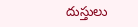దుస్తులు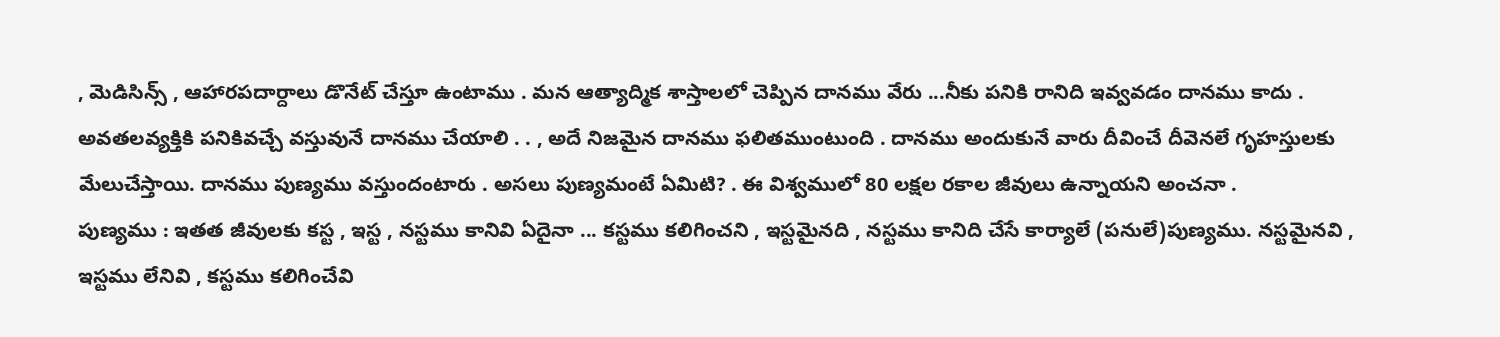, మెడిసిన్స్ , ఆహారపదార్దాలు డొనేట్ చేస్తూ ఉంటాము . మన ఆత్యాద్మిక శాస్తాలలో చెప్పిన దానము వేరు ...నీకు పనికి రానిది ఇవ్వవడం దానము కాదు . అవతలవ్యక్తికి పనికివచ్చే వస్తువునే దానము చేయాలి . . , అదే నిజమైన దానము ఫలితముంటుంది . దానము అందుకునే వారు దీవించే దీవెనలే గృహస్తులకు మేలుచేస్తాయి. దానము పుణ్యము వస్తుందంటారు . అసలు పుణ్యమంటే ఏమిటి? . ఈ విశ్వములో 80 లక్షల రకాల జీవులు ఉన్నాయని అంచనా .
పుణ్యము : ఇతత జీవులకు కస్ట , ఇస్ట , నస్టము కానివి ఏదైనా ... కస్టము కలిగించని , ఇస్టమైనది , నస్టము కానిది చేసే కార్యాలే (పనులే)పుణ్యము. నస్టమైనవి , ఇస్టము లేనివి , కస్టము కలిగించేవి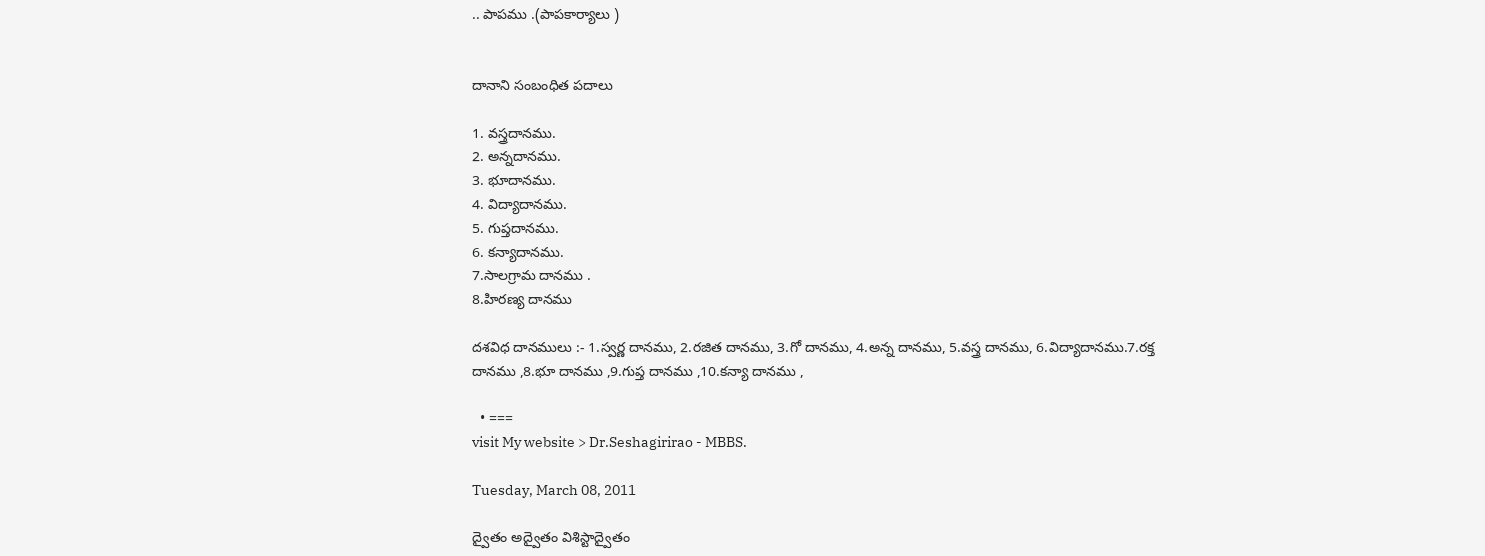.. పాపము .(పాపకార్యాలు )


దానాని సంబంధిత పదాలు

1. వస్త్రదానము.
2. అన్నదానము.
3. భూదానము.
4. విద్యాదానము.
5. గుప్తదానము.
6. కన్యాదానము.
7.సాలగ్రామ దానము .
8.హిరణ్య దానము

దశవిధ దానములు :- 1.స్వర్ణ దానము, 2.రజిత దానము, 3.గో దానము, 4.అన్న దానము, 5.వస్త్ర దానము, 6.విద్యాదానము.7.రక్త దానము ,8.భూ దానము ,9.గుప్త దానము ,10.కన్యా దానము ,

  • ===
visit My website > Dr.Seshagirirao - MBBS.

Tuesday, March 08, 2011

ద్వైతం అద్వైతం విశిస్టాద్వైతం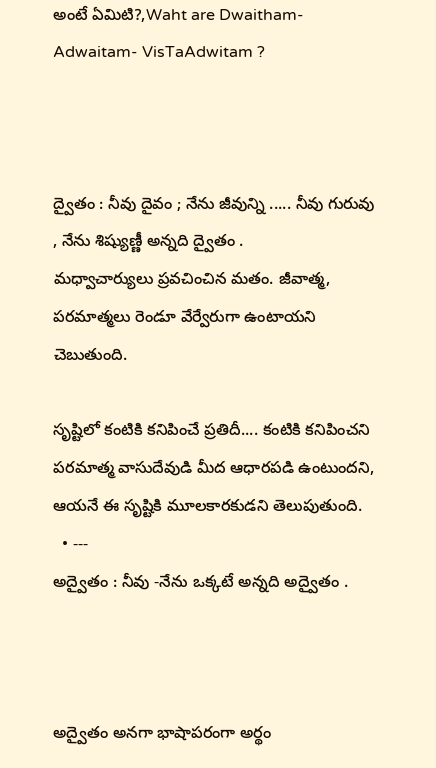అంటే ఏమిటి?,Waht are Dwaitham- Adwaitam- VisTaAdwitam ?



ద్వైతం : నీవు దైవం ; నేను జీవున్ని ..... నీవు గురువు , నేను శిష్యుణ్ణీ అన్నది ద్వైతం .
మధ్వాచార్యులు ప్రవచించిన మతం. జీవాత్మ, పరమాత్మలు రెండూ వేర్వేరుగా ఉంటాయని చెబుతుంది.

సృష్టిలో కంటికి కనిపించే ప్రతిదీ.... కంటికి కనిపించని పరమాత్మ వాసుదేవుడి మీద ఆధారపడి ఉంటుందని, ఆయనే ఈ సృష్టికి మూలకారకుడని తెలుపుతుంది.
  • ---
అద్వైతం : నీవు -నేను ఒక్కటే అన్నది అద్వైతం .



అద్వైతం అనగా భాషాపరంగా అర్థం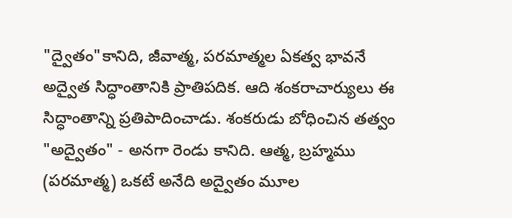"ద్వైతం"కానిది, జీవాత్మ, పరమాత్మల ఏకత్వ భావనే అద్వైత సిద్ధాంతానికి ప్రాతిపదిక. ఆది శంకరాచార్యులు ఈ సిద్ధాంతాన్ని ప్రతిపాదించాడు. శంకరుడు బోధించిన తత్వం "అద్వైతం" - అనగా రెండు కానిది. ఆత్మ, బ్రహ్మము (పరమాత్మ) ఒకటే అనేది అద్వైతం మూల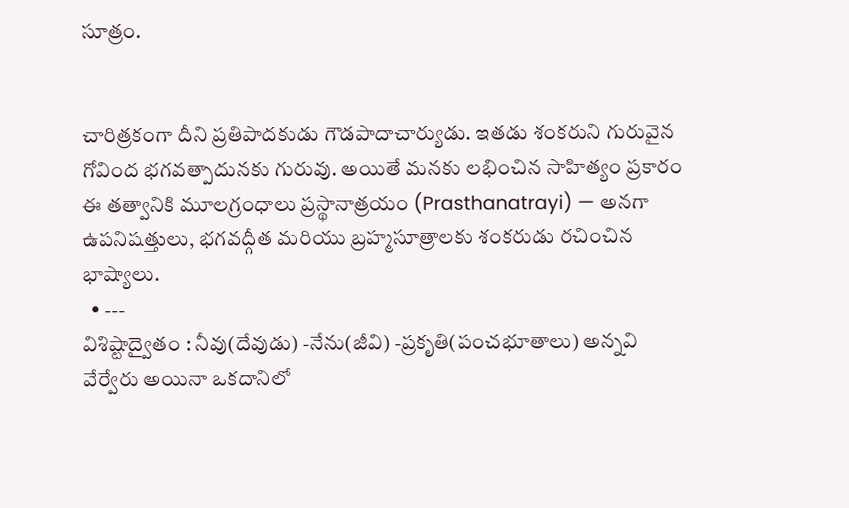సూత్రం.


చారిత్రకంగా దీని ప్రతిపాదకుడు గౌడపాదాచార్యుడు. ఇతడు శంకరుని గురువైన గోవింద భగవత్పాదునకు గురువు. అయితే మనకు లభించిన సాహిత్యం ప్రకారం ఈ తత్వానికి మూలగ్రంధాలు ప్రస్థానాత్రయం (Prasthanatrayi) — అనగా ఉపనిషత్తులు, భగవద్గీత మరియు బ్రహ్మసూత్రాలకు శంకరుడు రచించిన భాష్యాలు.
  • ---
విశిష్టాద్వైతం : నీవు(దేవుడు) -నేను(జీవి) -ప్రకృతి(పంచభూతాలు) అన్నవి వేర్వేరు అయినా ఒకదానిలో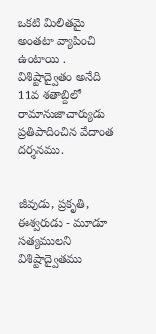ఒకటి మిలితమై అంతటా వ్యాపించి ఉంటాయి .
విశిష్టాద్వైతం అనేది 11వ శతాబ్దిలో రామానుజాచార్యుడు ప్రతిపాదించిన వేదాంత దర్శనము.


జీవుడు, ప్రకృతి, ఈశ్వరుడు - మూడూ సత్యములని విశిష్టాద్వైతము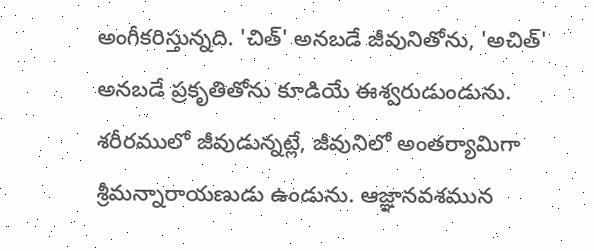అంగీకరిస్తున్నది. 'చిత్' అనబడే జీవునితోను, 'అచిత్' అనబడే ప్రకృతితోను కూడియే ఈశ్వరుడుండును. శరీరములో జీవుడున్నట్లే, జీవునిలో అంతర్యామిగా శ్రీమన్నారాయణుడు ఉండును. ఆజ్ఞానవశమున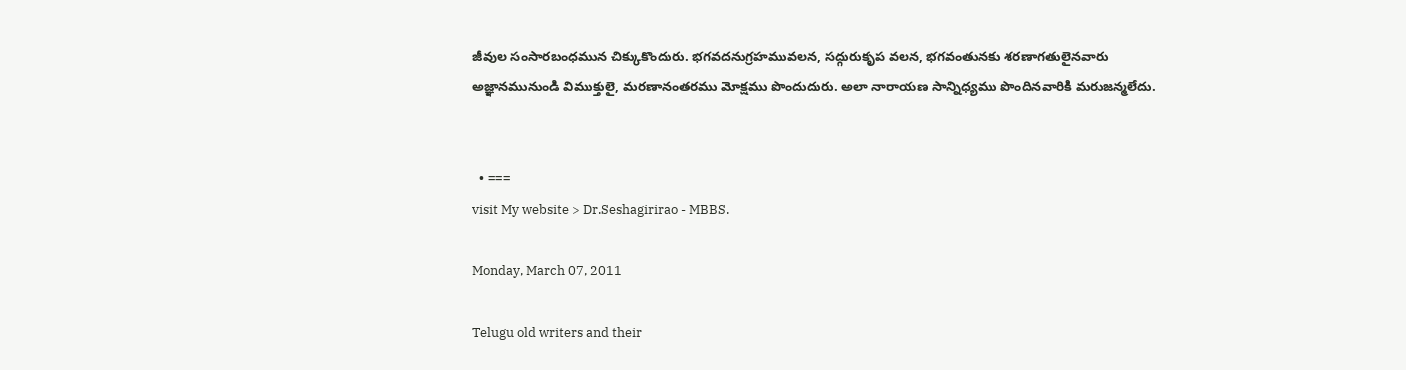జీవుల సంసారబంధమున చిక్కుకొందురు. భగవదనుగ్రహమువలన, సద్గురుకృప వలన, భగవంతునకు శరణాగతులైనవారు అజ్ఞానమునుండి విముక్తులై, మరణానంతరము మోక్షము పొందుదురు. అలా నారాయణ సాన్నిధ్యము పొందినవారికి మరుజన్మలేదు.


  • ===
visit My website > Dr.Seshagirirao - MBBS.

Monday, March 07, 2011

Telugu old writers and their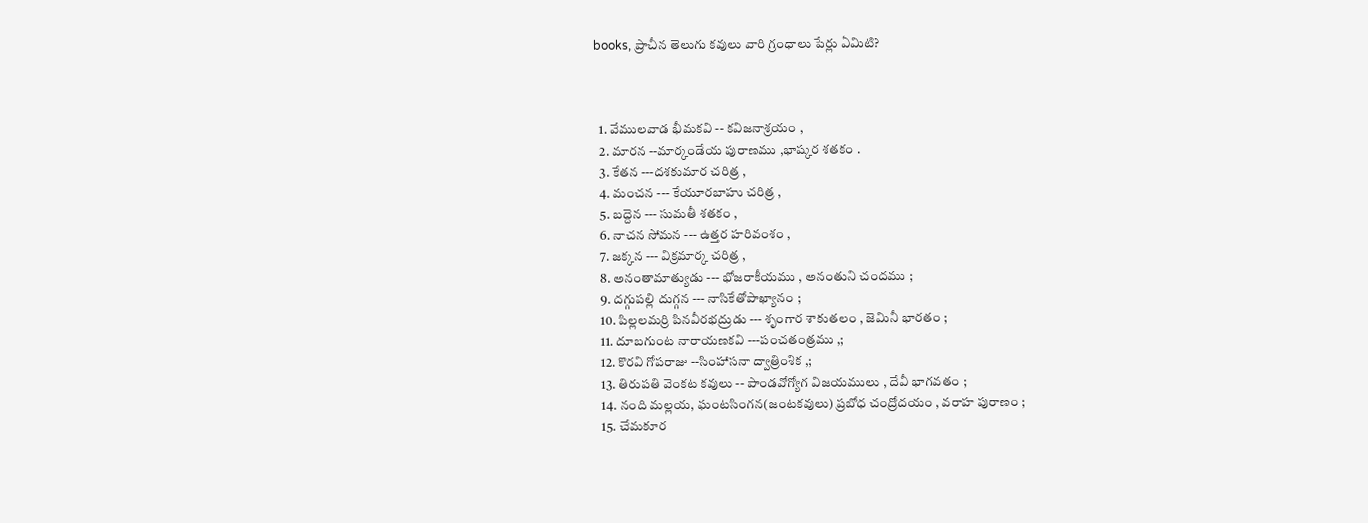books, ప్రాచీన తెలుగు కవులు వారి గ్రంధాలు పేర్లు ఏమిటి?



  1. వేములవాడ భీమకవి -- కవిజనాశ్రయం ,
  2. మారన --మార్కండేయ పురాణము ,భాష్కర శతకం .
  3. కేతన ---దశకుమార చరిత్ర ,
  4. మంచన --- కేయూరబాహు చరిత్ర ,
  5. బద్దెన --- సుమతీ శతకం ,
  6. నాచన సోమన --- ఉత్తర హరివంశం ,
  7. జక్కన --- విక్రమార్క చరిత్ర ,
  8. అనంతామాత్యుడు --- భోజరాకీయము , అనంతుని చందము ;
  9. దగ్గుపల్లి దుగ్గన --- నాసికేతోపాఖ్యానం ;
  10. పిల్లలమర్రి పినవీరభద్రుడు --- శృంగార శాకుతలం , జెమినీ భారతం ;
  11. దూబగుంట నారాయణకవి ---పంచతంత్రము ,;
  12. కొరవి గోపరాజు --సింహాసనా ద్వాత్రింశిక ,;
  13. తిరుపతి వెంకట కవులు -- పాండవోగ్యోగ విజయములు , దేవీ భాగవతం ;
  14. నంది మల్లయ, ఘంటసింగన(జంటకవులు) ప్రబోధ చంద్రోదయం , వరాహ పురాణం ;
  15. చేమకూర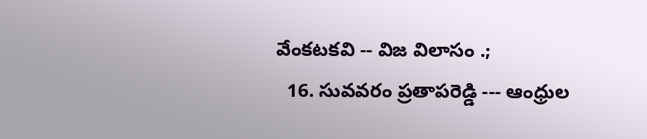వేంకటకవి -- విజ విలాసం .;
  16. సువవరం ప్రతాపరెడ్డి --- ఆంధ్రుల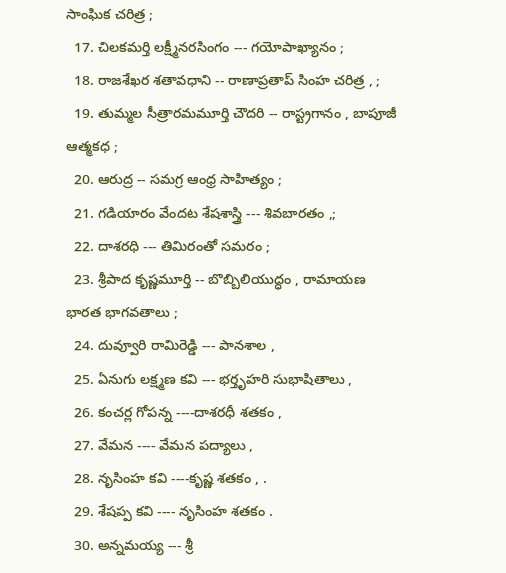సాంఘిక చరిత్ర ;
  17. చిలకమర్తి లక్ష్మీనరసింగం --- గయోపాఖ్యానం ;
  18. రాజశేఖర శతావధాని -- రాణాప్రతాప్ సింహ చరిత్ర , ;
  19. తుమ్మల సీత్రారమమూర్తి చౌదరి -- రాస్ట్రగానం , బాపూజీ ఆత్మకధ ;
  20. ఆరుద్ర -- సమగ్ర ఆంధ్ర సాహిత్యం ;
  21. గడియారం వేందట శేషశాస్త్రి --- శివబారతం ,;
  22. దాశరధి --- తిమిరంతో సమరం ;
  23. శ్రీపాద కృష్ణమూర్తి -- బొబ్బిలియుద్ధం , రామాయణ భారత భాగవతాలు ;
  24. దువ్వూరి రామిరెడ్డి --- పానశాల ,
  25. ఏనుగు లక్ష్మణ కవి --- భర్తృహరి సుభాషితాలు ,
  26. కంచర్ల గోపన్న ----దాశరధీ శతకం ,
  27. వేమన ---- వేమన పద్యాలు ,
  28. నృసింహ కవి ----కృష్ణ శతకం , .
  29. శేషప్ప కవి ---- నృసింహ శతకం .
  30. అన్నమయ్య --- శ్రీ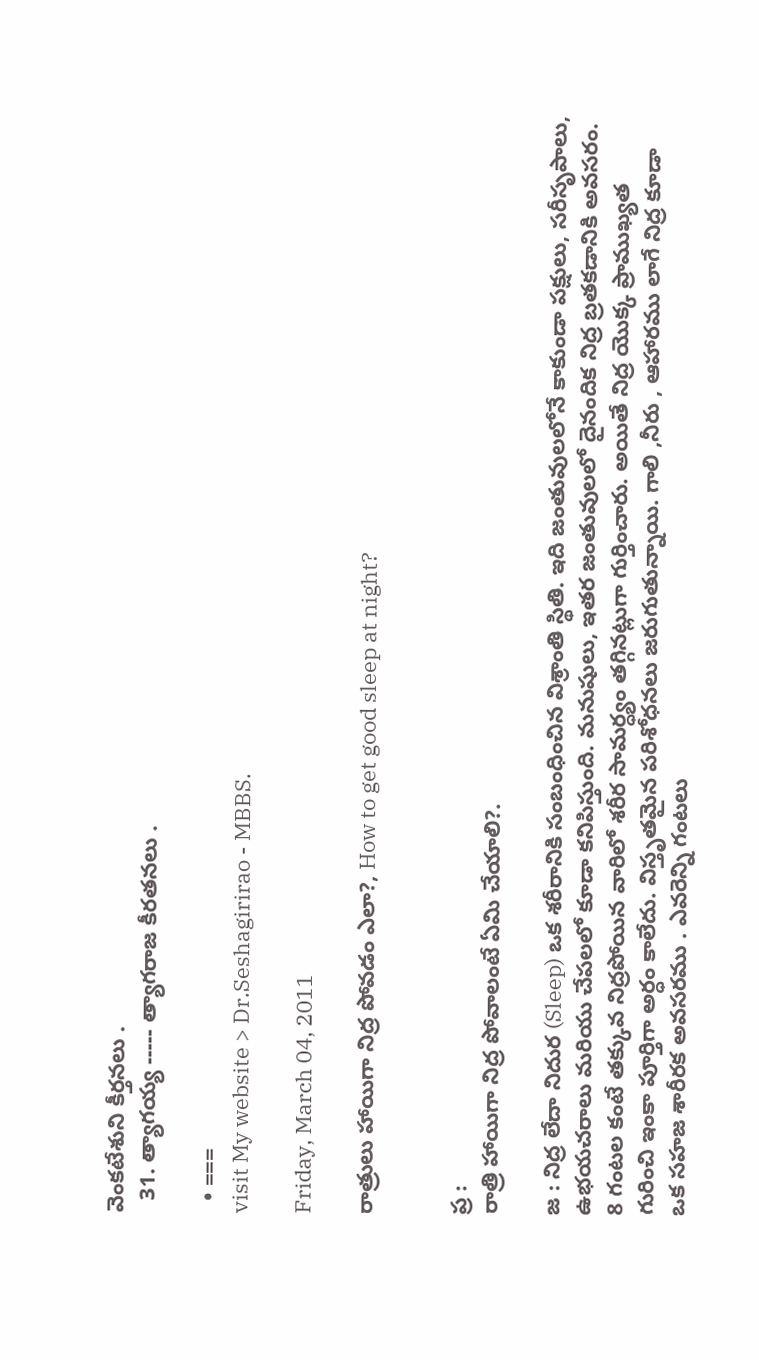వెంకటేశుని కీర్తనలు .
  31. త్యాగయ్య ----- త్యాగరాజ కీరతనలు .

  • ===
visit My website > Dr.Seshagirirao - MBBS.

Friday, March 04, 2011

రాత్రులు హాయిగా నిద్ర పోవడం ఎలా?, How to get good sleep at night?


ప్ర :
రాత్రి హాయిగా నిద్ర పోవాలంటే ఏమి చేయాలి?.

జ : నిద్ర లేదా నిదుర (Sleep) ఒక శరీరానికి సంబంధించిన విశ్రాంతి స్థితి. ఇది జంతువులలోనే కాకుండా పక్షులు, సరీసృపాలు, ఉభయచరాలు మరియు చేపలలో కూడా కనిపిస్తుంది. మనుషులు, ఇతర జంతువులలో దైనందిక నిద్ర బ్రతకడానికి అవసరం. 8 గంటల కంటే తక్కువ నిద్రపోయిన వారిలో శరీర సామర్ధ్యం తగ్గినట్లుగా గుర్తించారు. అయితే నిద్ర యొక్క ప్రాముఖ్యత గురించి ఇంకా పూర్తిగా అర్ధం కాలేదు. విస్తృతమైన పరిశోధనలు జరుగుతున్నాయి. గాలి ,నీరు , ఆహారము లాగే నిద్ర కూడా ఒక సహజ శారీరక అవసరము . ఎవరెన్ని గంటలు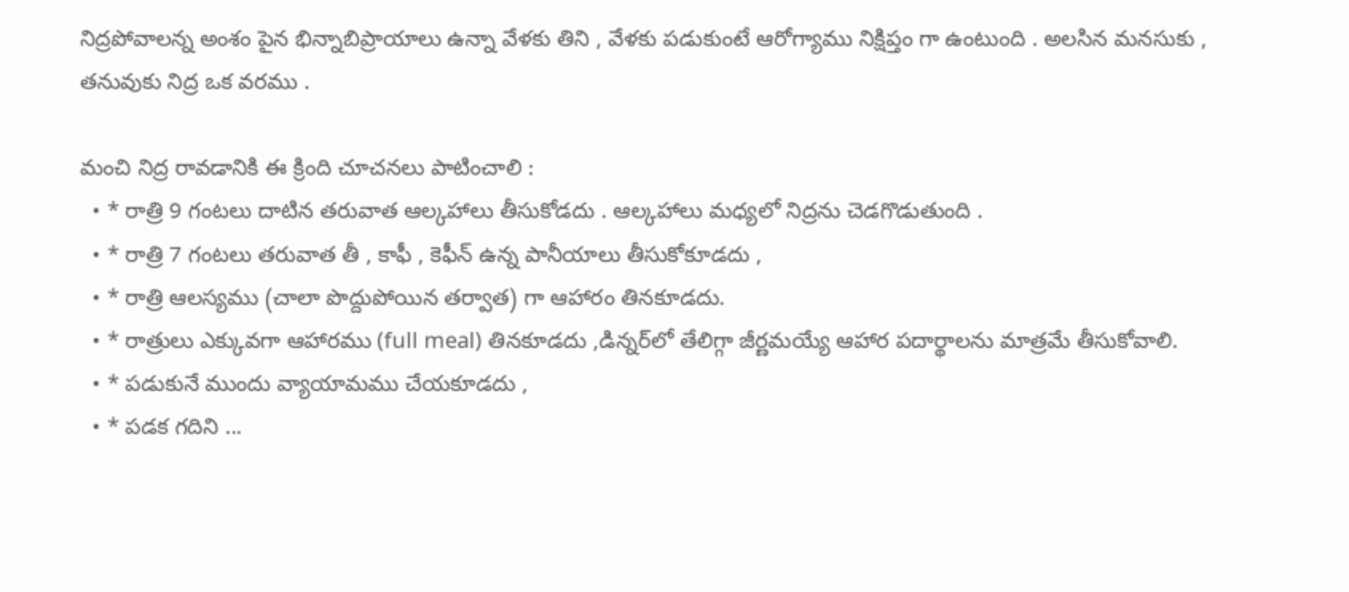నిద్రపోవాలన్న అంశం పైన భిన్నాబిప్రాయాలు ఉన్నా వేళకు తిని , వేళకు పడుకుంటే ఆరోగ్యాము నిక్షిప్తం గా ఉంటుంది . అలసిన మనసుకు , తనువుకు నిద్ర ఒక వరము .

మంచి నిద్ర రావడానికి ఈ క్రింది చూచనలు పాటించాలి :
  • * రాత్రి 9 గంటలు దాటిన తరువాత ఆల్కహాలు తీసుకోడదు . ఆల్కహాలు మధ్యలో నిద్రను చెడగొడుతుంది .
  • * రాత్రి 7 గంటలు తరువాత తీ , కాఫీ , కెఫీన్ ఉన్న పానీయాలు తీసుకోకూడదు ,
  • * రాత్రి ఆలస్యము (చాలా పొద్దుపోయిన తర్వాత) గా ఆహారం తినకూడదు.
  • * రాత్రులు ఎక్కువగా ఆహారము (full meal) తినకూడదు ,డిన్నర్‌లో తేలిగ్గా జీర్ణమయ్యే ఆహార పదార్థాలను మాత్రమే తీసుకోవాలి.
  • * పడుకునే ముందు వ్యాయామము చేయకూడదు ,
  • * పడక గదిని ...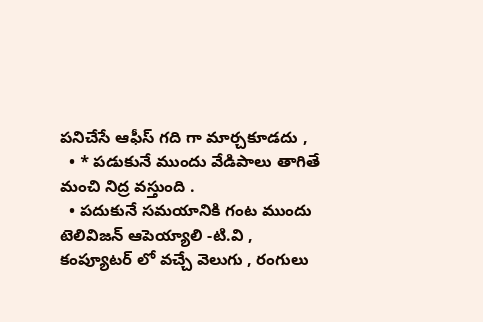పనిచేసే ఆఫీస్ గది గా మార్చకూడదు ,
  • * పడుకునే ముందు వేడిపాలు తాగితే మంచి నిద్ర వస్తుంది .
  • పదుకునే సమయానికి గంట ముందు టెలివిజన్‌ ఆపెయ్యాలి -టి.వి , కంప్యూటర్ లో వచ్చే వెలుగు , రంగులు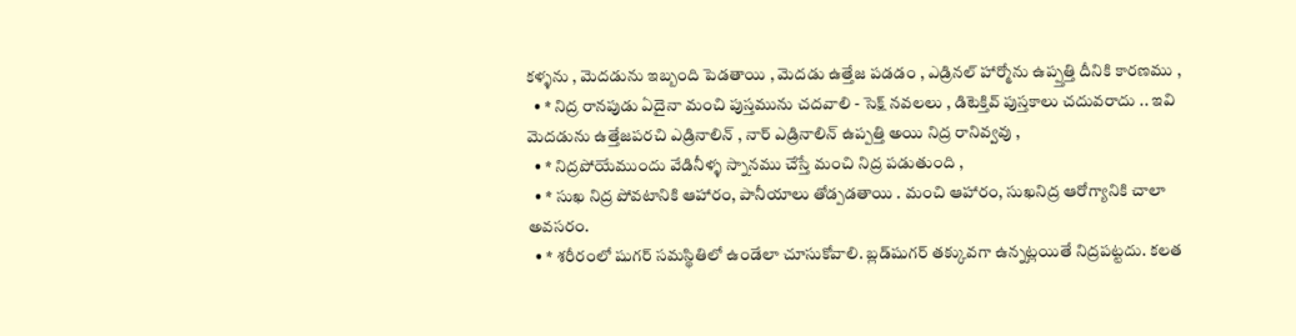కళ్ళను , మెదడును ఇబ్బంది పెడతాయి , మెదడు ఉత్తేజ పడడం , ఎడ్రినల్ హార్మోను ఉప్ప్తత్తి దీనికి కారణము ,
  • * నిద్ర రానపుడు ఏదైనా మంచి పుస్తమును చదవాలి - సెక్ష్ నవలలు , డిటెక్తివ్ పుస్తకాలు చదువరాదు .. ఇవి మెదడును ఉత్తేజపరచి ఎడ్రినాలిన్‌ , నార్ ఎడ్రినాలిన్‌ ఉప్పత్తి అయి నిద్ర రానివ్వవు ,
  • * నిద్రపోయేముందు వేడినీళ్ళ స్నానము చేస్తే మంచి నిద్ర పడుతుంది ,
  • * సుఖ నిద్ర పోవటానికి ఆహారం, పానీయాలు తోడ్పడతాయి . మంచి ఆహారం, సుఖనిద్ర ఆరోగ్యానికి చాలా అవసరం.
  • * శరీరంలో షుగర్‌ సమస్థితిలో ఉండేలా చూసుకోవాలి. బ్లడ్‌షుగర్‌ తక్కువగా ఉన్నట్లయితే నిద్రపట్టదు. కలత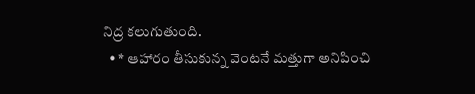నిద్ర కలుగుతుంది.
  • * ఆహారం తీసుకున్న వెంటనే మత్తుగా అనిపించి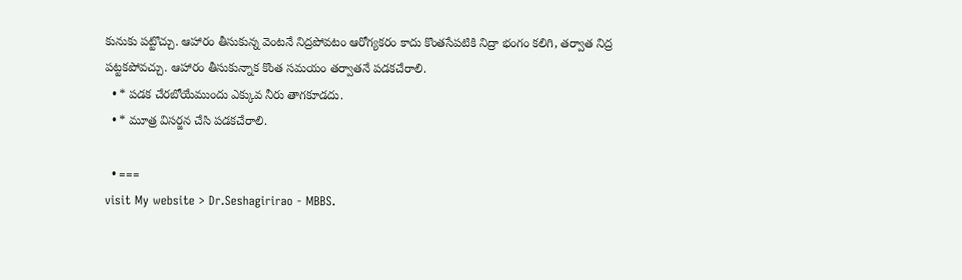కునుకు పట్టొచ్చు. ఆహారం తీసుకున్న వెంటనే నిద్రపోవటం ఆరోగ్యకరం కాదు కొంతసేపటికి నిద్రా భంగం కలిగి, తర్వాత నిద్ర పట్టకపోవచ్చు. ఆహారం తీసుకున్నాక కొంత సమయం తర్వాతనే పడకచేరాలి.
  • * పడక చేరబోయేముందు ఎక్కువ నీరు తాగకూడదు.
  • * మూత్ర విసర్జన చేసి పడకచేరాలి.

  • ===
visit My website > Dr.Seshagirirao - MBBS.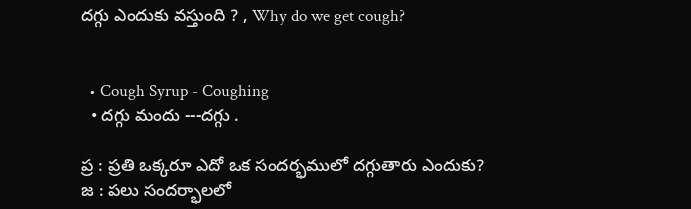దగ్గు ఎందుకు వస్తుంది ? , Why do we get cough?


  • Cough Syrup - Coughing
  • దగ్గు మందు ---దగ్గు .

ప్ర : ప్రతి ఒక్కరూ ఎదో ఒక సందర్భములో దగ్గుతారు ఎందుకు?
జ : పలు సందర్భాలలో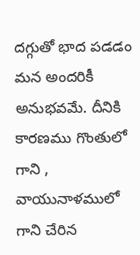దగ్గుతో భాద పడడం మన అందరికీ అనుభవమే. దీనికి కారణము గొంతులో గాని , వాయునాళములో గాని చేరిన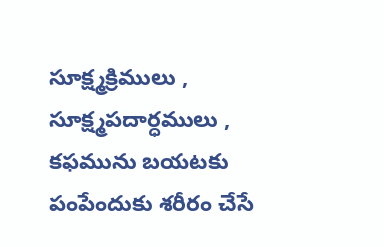సూక్ష్మక్రిములు , సూక్ష్మపదార్ధములు , కఫమును బయటకు పంపేందుకు శరీరం చేసే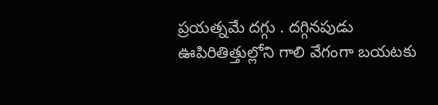ప్రయత్నమే దగ్గు . దగ్గినపుడు ఊపిరితిత్తుల్లోని గాలి వేగంగా బయటకు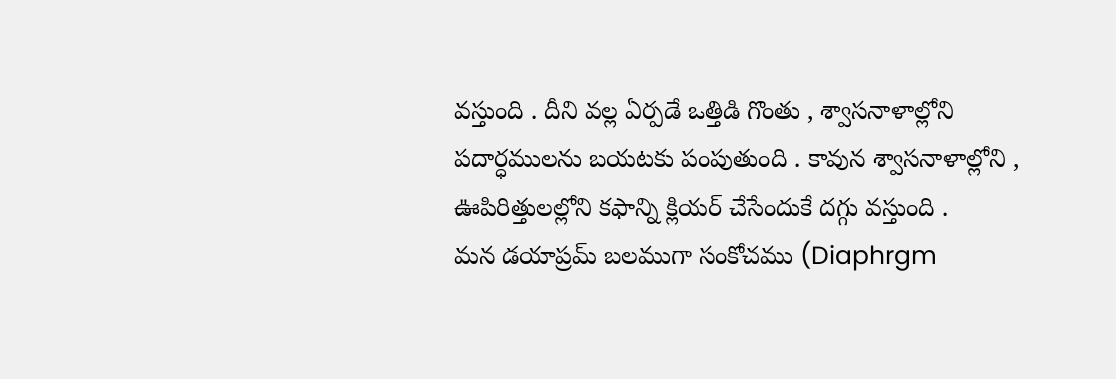వస్తుంది . దీని వల్ల ఏర్పడే ఒత్తిడి గొంతు , శ్వాసనాళాల్లోని పదార్ధములను బయటకు పంపుతుంది . కావున శ్వాసనాళాల్లోని , ఊపిరిత్తులల్లోని కఫాన్ని క్లియర్ చేసేందుకే దగ్గు వస్తుంది .
మన డయాప్రమ్‌ బలముగా సంకోచము (Diaphrgm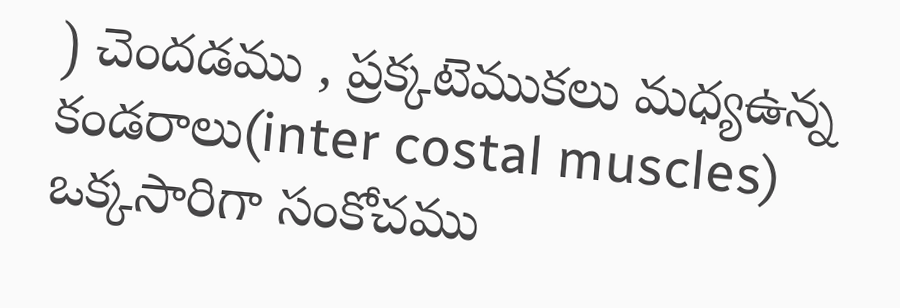) చెందడము , ప్రక్కటెముకలు మధ్యఉన్న కండరాలు(inter costal muscles) ఒక్కసారిగా సంకోచము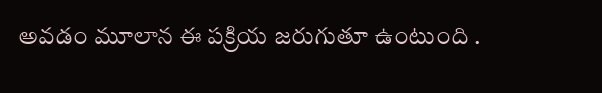అవడం మూలాన ఈ పక్రియ జరుగుతూ ఉంటుంది .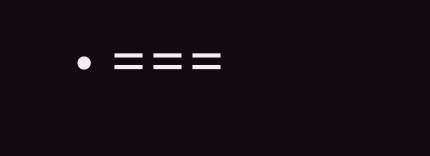• ===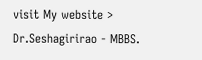visit My website > Dr.Seshagirirao - MBBS.